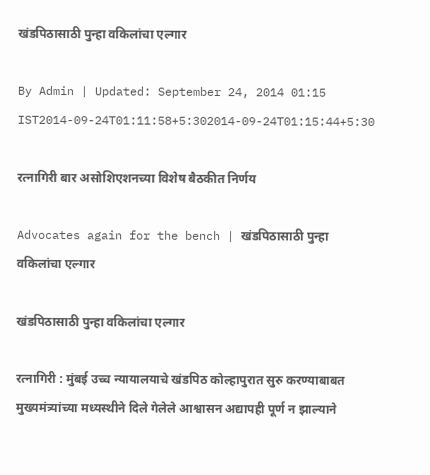खंडपिठासाठी पुन्हा वकिलांचा एल्गार

By Admin | Updated: September 24, 2014 01:15 IST2014-09-24T01:11:58+5:302014-09-24T01:15:44+5:30

रत्नागिरी बार असोशिएशनच्या विशेष बैठकीत निर्णय

Advocates again for the bench | खंडपिठासाठी पुन्हा वकिलांचा एल्गार

खंडपिठासाठी पुन्हा वकिलांचा एल्गार

रत्नागिरी : मुंबई उच्च न्यायालयाचे खंडपिठ कोल्हापुरात सुरु करण्याबाबत मुख्यमंत्र्यांच्या मध्यस्थीने दिले गेलेले आश्वासन अद्यापही पूर्ण न झाल्याने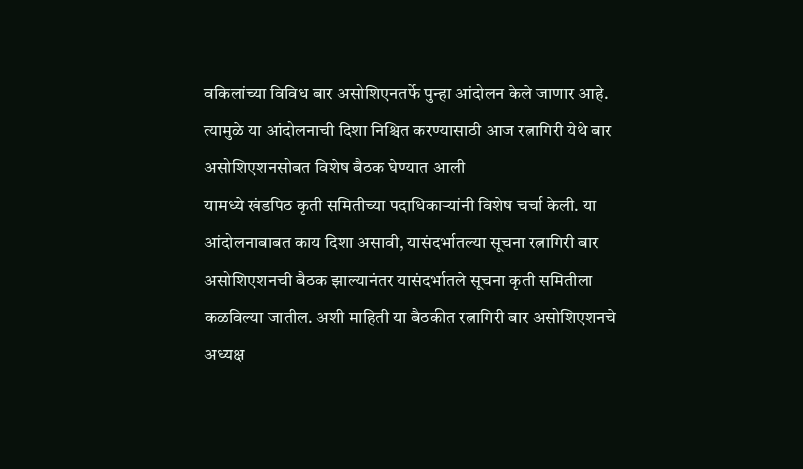वकिलांच्या विविध बार असोशिएनतर्फे पुन्हा आंदोलन केले जाणार आहे. त्यामुळे या आंदोलनाची दिशा निश्चित करण्यासाठी आज रत्नागिरी येथे बार असोशिएशनसोबत विशेष बैठक घेण्यात आली
यामध्ये खंडपिठ कृती समितीच्या पदाधिकाऱ्यांनी विशेष चर्चा केली. या आंदोलनाबाबत काय दिशा असावी, यासंदर्भातल्या सूचना रत्नागिरी बार असोशिएशनची बैठक झाल्यानंतर यासंदर्भातले सूचना कृती समितीला कळविल्या जातील. अशी माहिती या बैठकीत रत्नागिरी बार असोशिएशनचे अध्यक्ष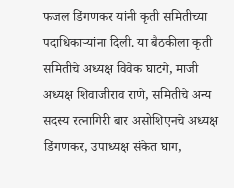फजल डिंगणकर यांनी कृती समितीच्या पदाधिकाऱ्यांना दिली. या बैठकीला कृती समितीचे अध्यक्ष विवेक घाटगे, माजी अध्यक्ष शिवाजीराव राणे, समितीचे अन्य सदस्य रत्नागिरी बार असोशिएनचे अध्यक्ष डिंगणकर, उपाध्यक्ष संकेत घाग,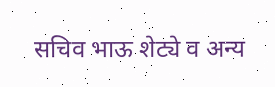सचिव भाऊ शेट्ये व अन्य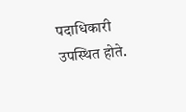पदाधिकारी उपस्थित होते.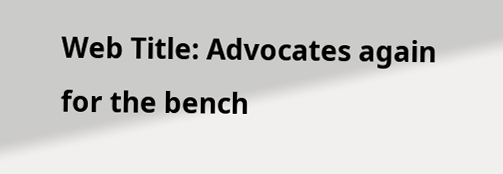Web Title: Advocates again for the bench